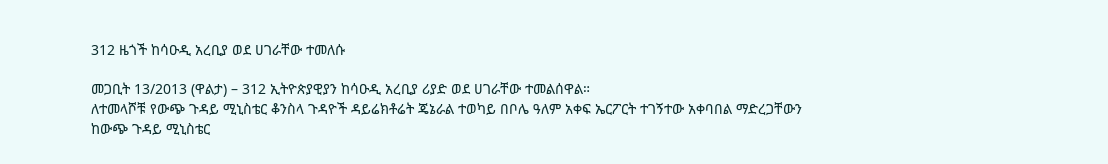312 ዜጎች ከሳዑዲ አረቢያ ወደ ሀገራቸው ተመለሱ

መጋቢት 13/2013 (ዋልታ) – 312 ኢትዮጵያዊያን ከሳዑዲ አረቢያ ሪያድ ወደ ሀገራቸው ተመልሰዋል።
ለተመላሾቹ የውጭ ጉዳይ ሚኒስቴር ቆንስላ ጉዳዮች ዳይሬክቶሬት ጄኔራል ተወካይ በቦሌ ዓለም አቀፍ ኤርፖርት ተገኝተው አቀባበል ማድረጋቸውን ከውጭ ጉዳይ ሚኒስቴር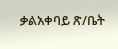ቃልአቀባይ ጽ/ቤት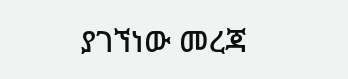ያገኘነው መረጃ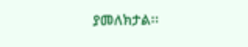ያመለክታል፡፡